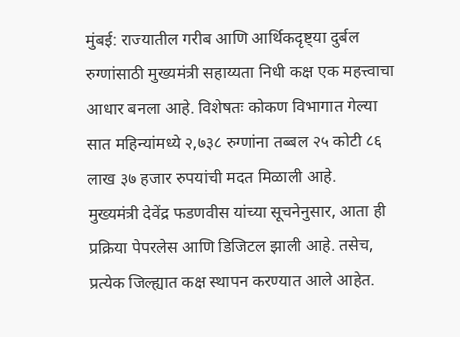मुंबई: राज्यातील गरीब आणि आर्थिकदृष्ट्या दुर्बल रुग्णांसाठी मुख्यमंत्री सहाय्यता निधी कक्ष एक महत्त्वाचा आधार बनला आहे. विशेषतः कोकण विभागात गेल्या सात महिन्यांमध्ये २,७३८ रुग्णांना तब्बल २५ कोटी ८६ लाख ३७ हजार रुपयांची मदत मिळाली आहे.
मुख्यमंत्री देवेंद्र फडणवीस यांच्या सूचनेनुसार, आता ही प्रक्रिया पेपरलेस आणि डिजिटल झाली आहे. तसेच, प्रत्येक जिल्ह्यात कक्ष स्थापन करण्यात आले आहेत.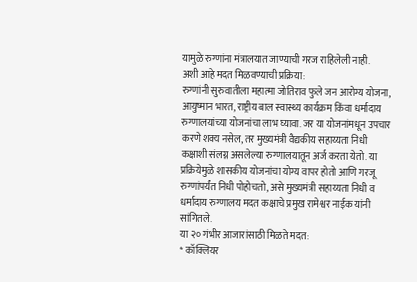यामुळे रुग्णांना मंत्रालयात जाण्याची गरज राहिलेली नाही.
अशी आहे मदत मिळवण्याची प्रक्रिया:
रुग्णांनी सुरुवातीला महात्मा जोतिराव फुले जन आरोग्य योजना, आयुष्मान भारत, राष्ट्रीय बाल स्वास्थ्य कार्यक्रम किंवा धर्मादाय रुग्णालयांच्या योजनांचा लाभ घ्यावा. जर या योजनांमधून उपचार करणे शक्य नसेल, तर मुख्यमंत्री वैद्यकीय सहाय्यता निधी कक्षाशी संलग्न असलेल्या रुग्णालयातून अर्ज करता येतो. या प्रक्रियेमुळे शासकीय योजनांचा योग्य वापर होतो आणि गरजू रुग्णांपर्यंत निधी पोहोचतो, असे मुख्यमंत्री सहाय्यता निधी व धर्मादाय रुग्णालय मदत कक्षाचे प्रमुख रामेश्वर नाईक यांनी सांगितले.
या २० गंभीर आजारांसाठी मिळते मदत:
* कॉक्लियर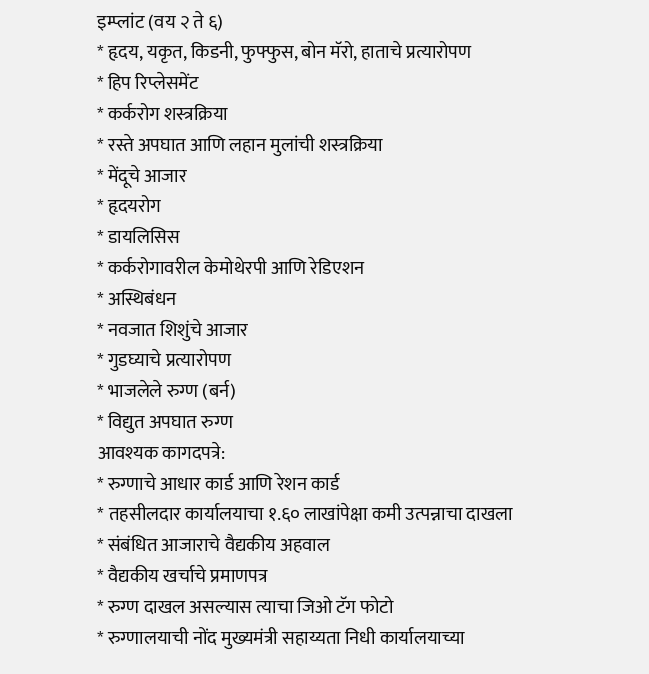इम्प्लांट (वय २ ते ६)
* हृदय, यकृत, किडनी, फुफ्फुस, बोन मॅरो, हाताचे प्रत्यारोपण
* हिप रिप्लेसमेंट
* कर्करोग शस्त्रक्रिया
* रस्ते अपघात आणि लहान मुलांची शस्त्रक्रिया
* मेंदूचे आजार
* हृदयरोग
* डायलिसिस
* कर्करोगावरील केमोथेरपी आणि रेडिएशन
* अस्थिबंधन
* नवजात शिशुंचे आजार
* गुडघ्याचे प्रत्यारोपण
* भाजलेले रुग्ण (बर्न)
* विद्युत अपघात रुग्ण
आवश्यक कागदपत्रे:
* रुग्णाचे आधार कार्ड आणि रेशन कार्ड
* तहसीलदार कार्यालयाचा १.६० लाखांपेक्षा कमी उत्पन्नाचा दाखला
* संबंधित आजाराचे वैद्यकीय अहवाल
* वैद्यकीय खर्चाचे प्रमाणपत्र
* रुग्ण दाखल असल्यास त्याचा जिओ टॅग फोटो
* रुग्णालयाची नोंद मुख्यमंत्री सहाय्यता निधी कार्यालयाच्या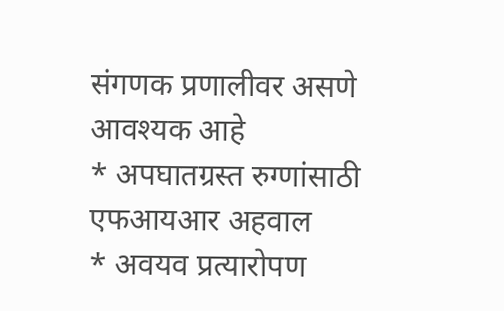संगणक प्रणालीवर असणे आवश्यक आहे
* अपघातग्रस्त रुग्णांसाठी एफआयआर अहवाल
* अवयव प्रत्यारोपण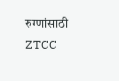रुग्णांसाठी ZTCC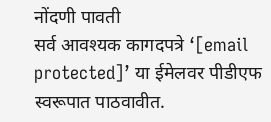नोंदणी पावती
सर्व आवश्यक कागदपत्रे ‘[email protected]’ या ईमेलवर पीडीएफ स्वरूपात पाठवावीत.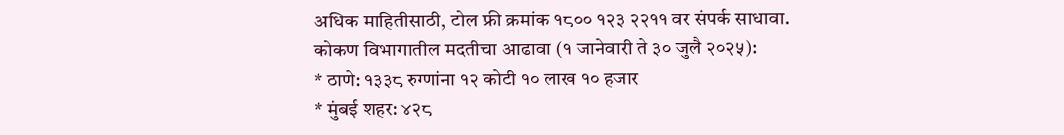अधिक माहितीसाठी, टोल फ्री क्रमांक १८०० १२३ २२११ वर संपर्क साधावा.
कोकण विभागातील मदतीचा आढावा (१ जानेवारी ते ३० जुलै २०२५):
* ठाणे: १३३८ रुग्णांना १२ कोटी १० लाख १० हजार
* मुंबई शहर: ४२८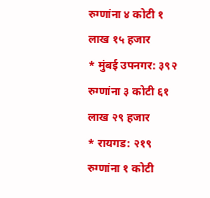रुग्णांना ४ कोटी १ लाख १५ हजार
* मुंबई उपनगर: ३९२ रुग्णांना ३ कोटी ६१ लाख २९ हजार
* रायगड: २१९ रुग्णांना १ कोटी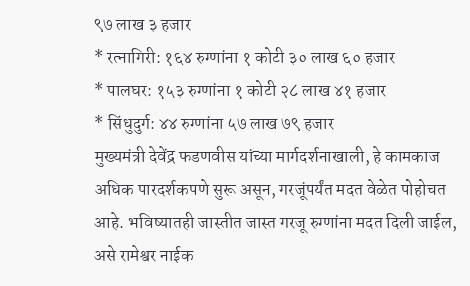९७ लाख ३ हजार
* रत्नागिरी: १६४ रुग्णांना १ कोटी ३० लाख ६० हजार
* पालघर: १५३ रुग्णांना १ कोटी २८ लाख ४१ हजार
* सिंधुदुर्ग: ४४ रुग्णांना ५७ लाख ७९ हजार
मुख्यमंत्री देवेंद्र फडणवीस यांच्या मार्गदर्शनाखाली, हे कामकाज अधिक पारदर्शकपणे सुरू असून, गरजूंपर्यंत मदत वेळेत पोहोचत आहे. भविष्यातही जास्तीत जास्त गरजू रुग्णांना मदत दिली जाईल, असे रामेश्वर नाईक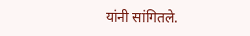यांनी सांगितले.